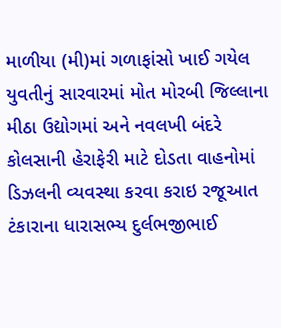માળીયા (મી)માં ગળાફાંસો ખાઈ ગયેલ યુવતીનું સારવારમાં મોત મોરબી જિલ્લાના મીઠા ઉદ્યોગમાં અને નવલખી બંદરે કોલસાની હેરાફેરી માટે દોડતા વાહનોમાં ડિઝલની વ્યવસ્થા કરવા કરાઇ રજૂઆત ટંકારાના ધારાસભ્ય દુર્લભજીભાઈ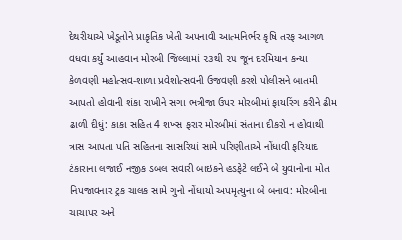દેથરીયાએ ખેડૂતોને પ્રાકૃતિક ખેતી અપનાવી આત્મનિર્ભર કૃષિ તરફ આગળ વધવા કર્યું આહવાન મોરબી જિલ્લામાં ૨૩થી ૨૫ જૂન દરમિયાન કન્યા કેળવણી મહોત્સવ-શાળા પ્રવેશોત્સવની ઉજવણી કરશે પોલીસને બાતમી આપતો હોવાની શંકા રાખીને સગા ભત્રીજા ઉપર મોરબીમાં ફાયરિંગ કરીને ઢીમ ઢાળી દીધું: કાકા સહિત 4 શખ્સ ફરાર મોરબીમાં સંતાના દીકરો ન હોવાથી ત્રાસ આપતા પતિ સહિતના સાસરિયાં સામે પરિણીતાએ નોંધાવી ફરિયાદ  ટંકારાના લજાઈ નજીક ડબલ સવારી બાઇકને હડફેટે લઈને બે યુવાનોના મોત નિપજાવનાર ટ્રક ચાલક સામે ગુનો નોંધાયો અપમૃત્યુના બે બનાવ: મોરબીના ચાચાપર અને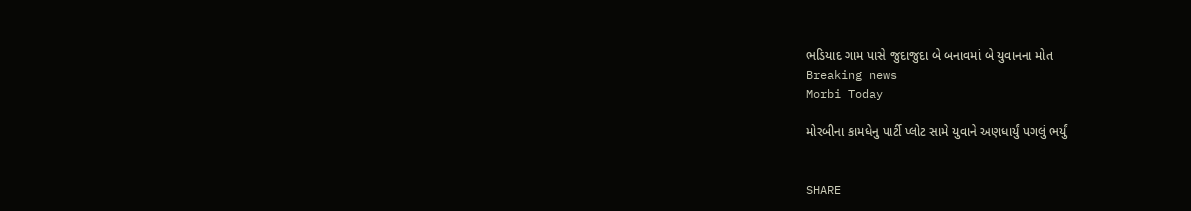ભડિયાદ ગામ પાસે જુદાજુદા બે બનાવમાં બે યુવાનના મોત
Breaking news
Morbi Today

મોરબીના કામધેનુ પાર્ટી પ્લોટ સામે યુવાને અણધાર્યું પગલું ભર્યું


SHARE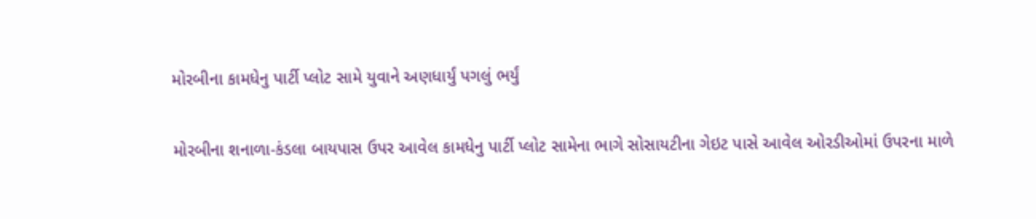મોરબીના કામધેનુ પાર્ટી પ્લોટ સામે યુવાને અણધાર્યું પગલું ભર્યું

મોરબીના શનાળા-કંડલા બાયપાસ ઉપર આવેલ કામધેનુ પાર્ટી પ્લોટ સામેના ભાગે સોસાયટીના ગેઇટ પાસે આવેલ ઓરડીઓમાં ઉપરના માળે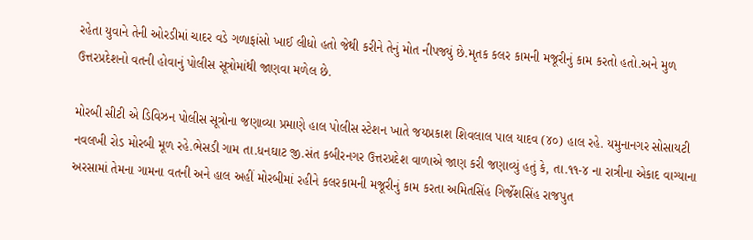રહેતા યુવાને તેની ઓરડીમાં ચાદર વડે ગળાફાંસો ખાઈ લીધો હતો જેથી કરીને તેનું મોત નીપજ્યું છે.મૃતક કલર કામની મજૂરીનું કામ કરતો હતો.અને મુળ ઉત્તરપ્રદેશનો વતની હોવાનું પોલીસ સૂત્રોમાંથી જાણવા મળેલ છે.

મોરબી સીટી એ ડિવિઝન પોલીસ સૂત્રોના જણાવ્યા પ્રમાણે હાલ પોલીસ સ્ટેશન ખાતે જયપ્રકાશ શિવલાલ પાલ યાદવ (૪૦) હાલ રહે. યમુનાનગર સોસાયટી નવલખી રોડ મોરબી મૂળ રહે.ભેસડી ગામ તા.ધનઘાટ જી.સંત કબીરનગર ઉત્તરપ્રદેશ વાળાએ જાણ કરી જણાવ્યું હતું કે, તા.૧૧-૪ ના રાત્રીના એકાદ વાગ્યાના અરસામાં તેમના ગામના વતની અને હાલ અહીં મોરબીમાં રહીને કલરકામની મજૂરીનું કામ કરતા અમિતસિંહ ગિર્જેશસિંહ રાજપુત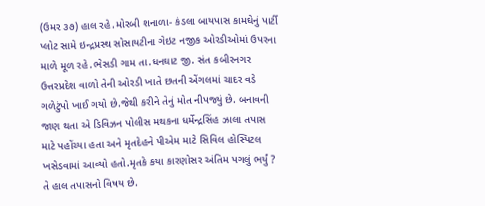(ઉમર ૩૭) હાલ રહે.મોરબી શનાળા- કંડલા બાયપાસ કામઘેનું પાર્ટી પ્લોટ સામે ઇન્દ્રપ્રસ્થ સોસાયટીના ગેઇટ નજીક ઓરડીઓમાં ઉપરના માળે મૂળ રહે.ભેસડી ગામ તા.ધનઘાટ જી. સંત કબીરનગર ઉત્તરપ્રદેશ વાળો તેની ઓરડી ખાતે છતની એંગલમાં ચાદર વડે ગળેટુંપો ખાઈ ગયો છે.જેથી કરીને તેનું મોત નીપજ્યું છે. બનાવની જાણ થતા એ ડિવિઝન પોલીસ મથકના ધર્મેન્દ્રસિંહ ઝાલા તપાસ માટે પહોંચ્યા હતા અને મૃતદેહને પીએમ માટે સિવિલ હોસ્પિટલ ખસેડવામાં આવ્યો હતો.મૃતકે કયા કારણોસર અંતિમ પગલું ભર્યું ? તે હાલ તપાસનો વિષય છે.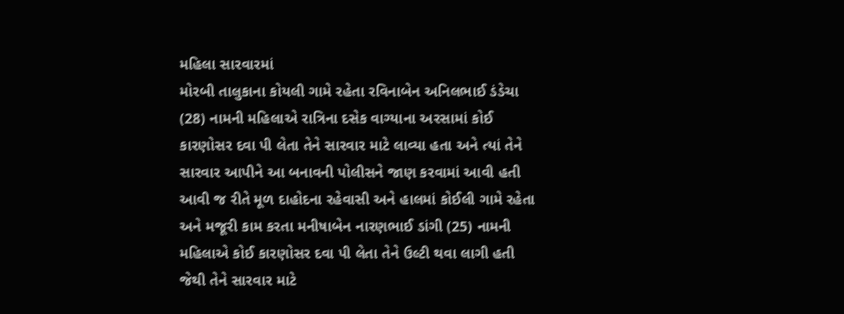મહિલા સારવારમાં
મોરબી તાલુકાના કોયલી ગામે રહેતા રવિનાબેન અનિલભાઈ ડંડેચા (28) નામની મહિલાએ રાત્રિના દસેક વાગ્યાના અરસામાં કોઈ કારણોસર દવા પી લેતા તેને સારવાર માટે લાવ્યા હતા અને ત્યાં તેને સારવાર આપીને આ બનાવની પોલીસને જાણ કરવામાં આવી હતી આવી જ રીતે મૂળ દાહોદના રહેવાસી અને હાલમાં કોઈલી ગામે રહેતા અને મજૂરી કામ કરતા મનીષાબેન નારણભાઈ ડાંગી (25) નામની મહિલાએ કોઈ કારણોસર દવા પી લેતા તેને ઉલ્ટી થવા લાગી હતી જેથી તેને સારવાર માટે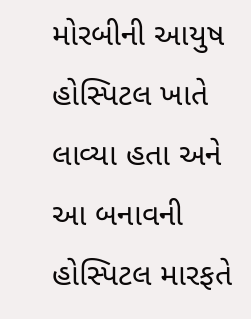મોરબીની આયુષ હોસ્પિટલ ખાતે લાવ્યા હતા અને આ બનાવની હોસ્પિટલ મારફતે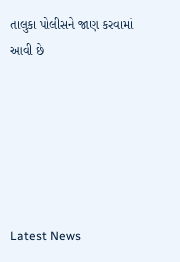તાલુકા પોલીસને જાણ કરવામાં આવી છે






Latest News